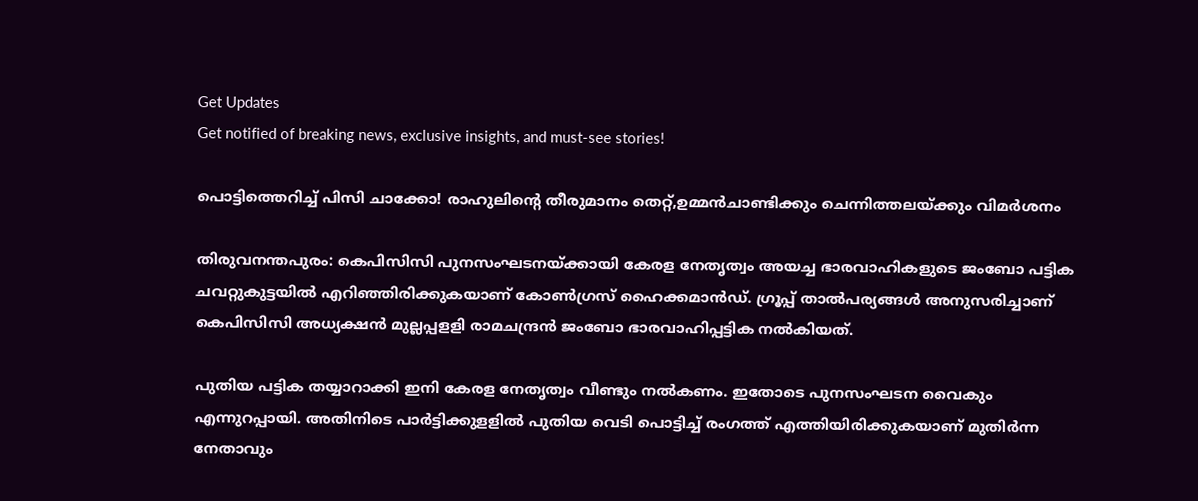Get Updates
Get notified of breaking news, exclusive insights, and must-see stories!

പൊട്ടിത്തെറിച്ച് പിസി ചാക്കോ! രാഹുലിന്റെ തീരുമാനം തെറ്റ്,ഉമ്മൻചാണ്ടിക്കും ചെന്നിത്തലയ്ക്കും വിമർശനം

തിരുവനന്തപുരം: കെപിസിസി പുനസംഘടനയ്ക്കായി കേരള നേതൃത്വം അയച്ച ഭാരവാഹികളുടെ ജംബോ പട്ടിക ചവറ്റുകുട്ടയില്‍ എറിഞ്ഞിരിക്കുകയാണ് കോണ്‍ഗ്രസ് ഹൈക്കമാന്‍ഡ്. ഗ്രൂപ്പ് താല്‍പര്യങ്ങള്‍ അനുസരിച്ചാണ് കെപിസിസി അധ്യക്ഷന്‍ മുല്ലപ്പളളി രാമചന്ദ്രന്‍ ജംബോ ഭാരവാഹിപ്പട്ടിക നല്‍കിയത്.

പുതിയ പട്ടിക തയ്യാറാക്കി ഇനി കേരള നേതൃത്വം വീണ്ടും നല്‍കണം. ഇതോടെ പുനസംഘടന വൈകും എന്നുറപ്പായി. അതിനിടെ പാര്‍ട്ടിക്കുളളില്‍ പുതിയ വെടി പൊട്ടിച്ച് രംഗത്ത് എത്തിയിരിക്കുകയാണ് മുതിര്‍ന്ന നേതാവും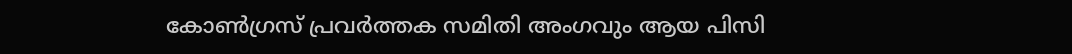കോണ്‍ഗ്രസ് പ്രവര്‍ത്തക സമിതി അംഗവും ആയ പിസി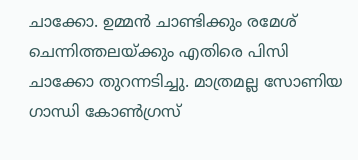ചാക്കോ. ഉമ്മന്‍ ചാണ്ടിക്കും രമേശ് ചെന്നിത്തലയ്ക്കും എതിരെ പിസി ചാക്കോ തുറന്നടിച്ചു. മാത്രമല്ല സോണിയ ഗാന്ധി കോണ്‍ഗ്രസ്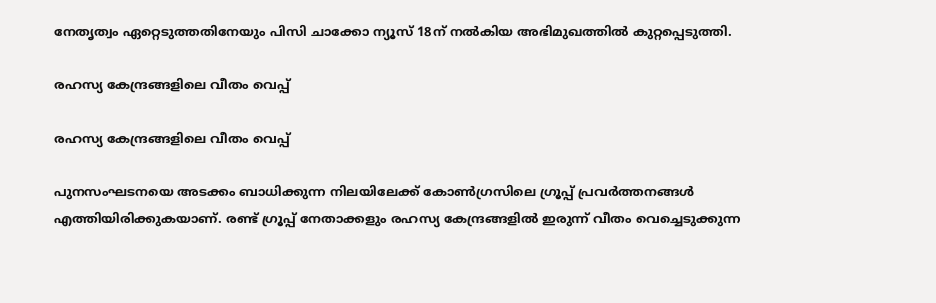നേതൃത്വം ഏറ്റെടുത്തതിനേയും പിസി ചാക്കോ ന്യൂസ് 18ന് നൽകിയ അഭിമുഖത്തിൽ കുറ്റപ്പെടുത്തി.

രഹസ്യ കേന്ദ്രങ്ങളിലെ വീതം വെപ്പ്

രഹസ്യ കേന്ദ്രങ്ങളിലെ വീതം വെപ്പ്

പുനസംഘടനയെ അടക്കം ബാധിക്കുന്ന നിലയിലേക്ക് കോണ്‍ഗ്രസിലെ ഗ്രൂപ്പ് പ്രവര്‍ത്തനങ്ങള്‍ എത്തിയിരിക്കുകയാണ്. രണ്ട് ഗ്രൂപ്പ് നേതാക്കളും രഹസ്യ കേന്ദ്രങ്ങളില്‍ ഇരുന്ന് വീതം വെച്ചെടുക്കുന്ന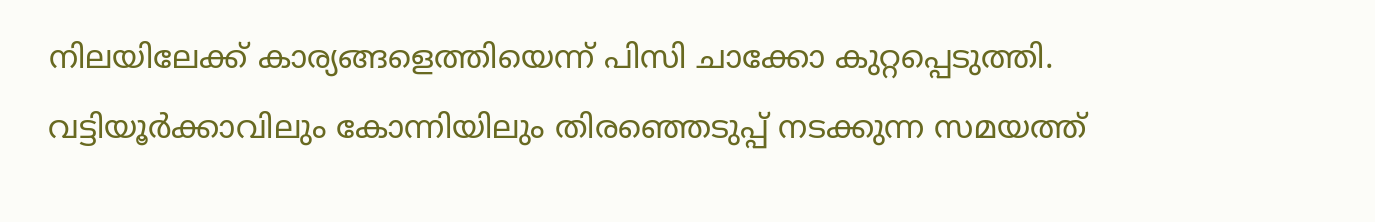നിലയിലേക്ക് കാര്യങ്ങളെത്തിയെന്ന് പിസി ചാക്കോ കുറ്റപ്പെടുത്തി. വട്ടിയൂര്‍ക്കാവിലും കോന്നിയിലും തിരഞ്ഞെടുപ്പ് നടക്കുന്ന സമയത്ത്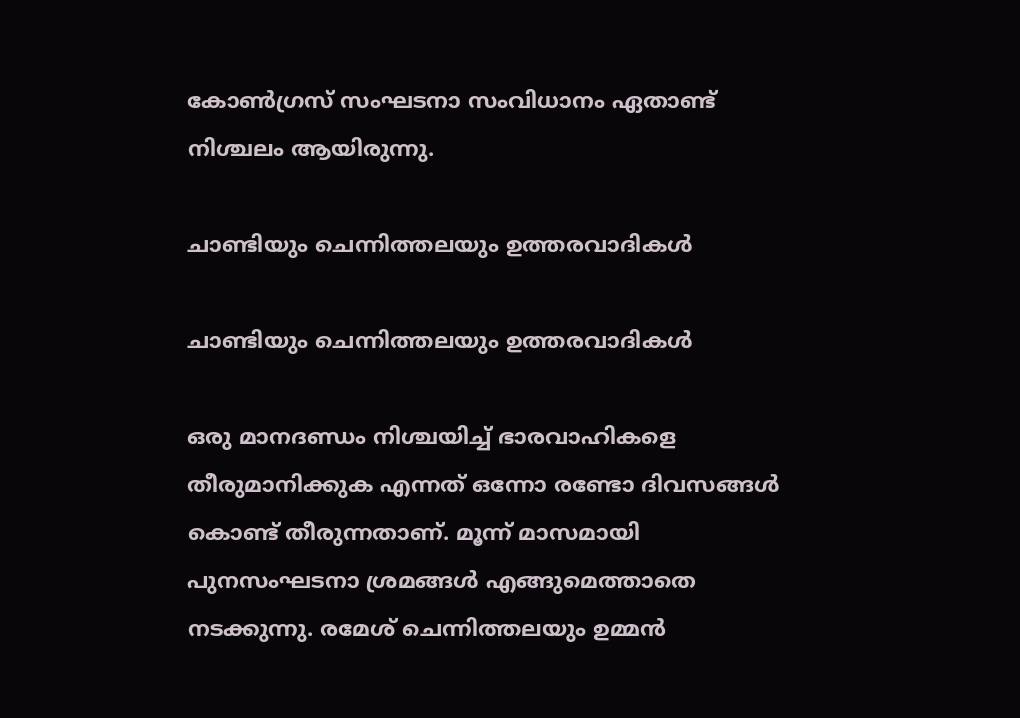കോണ്‍ഗ്രസ് സംഘടനാ സംവിധാനം ഏതാണ്ട് നിശ്ചലം ആയിരുന്നു.

ചാണ്ടിയും ചെന്നിത്തലയും ഉത്തരവാദികൾ

ചാണ്ടിയും ചെന്നിത്തലയും ഉത്തരവാദികൾ

ഒരു മാനദണ്ഡം നിശ്ചയിച്ച് ഭാരവാഹികളെ തീരുമാനിക്കുക എന്നത് ഒന്നോ രണ്ടോ ദിവസങ്ങള്‍ കൊണ്ട് തീരുന്നതാണ്. മൂന്ന് മാസമായി പുനസംഘടനാ ശ്രമങ്ങള്‍ എങ്ങുമെത്താതെ നടക്കുന്നു. രമേശ് ചെന്നിത്തലയും ഉമ്മന്‍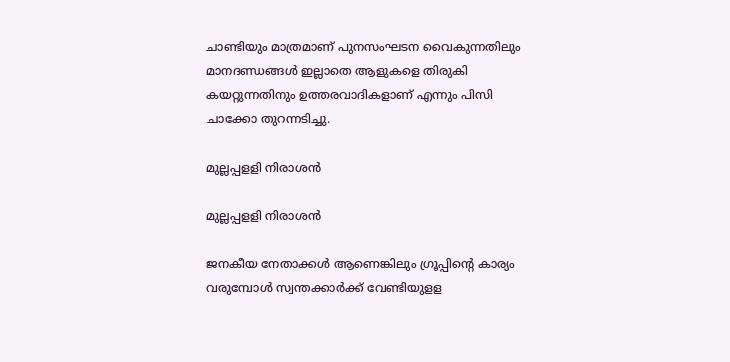ചാണ്ടിയും മാത്രമാണ് പുനസംഘടന വൈകുന്നതിലും മാനദണ്ഡങ്ങള്‍ ഇല്ലാതെ ആളുകളെ തിരുകി കയറ്റുന്നതിനും ഉത്തരവാദികളാണ് എന്നും പിസി ചാക്കോ തുറന്നടിച്ചു.

മുല്ലപ്പളളി നിരാശൻ

മുല്ലപ്പളളി നിരാശൻ

ജനകീയ നേതാക്കള്‍ ആണെങ്കിലും ഗ്രൂപ്പിന്റെ കാര്യം വരുമ്പോള്‍ സ്വന്തക്കാര്‍ക്ക് വേണ്ടിയുളള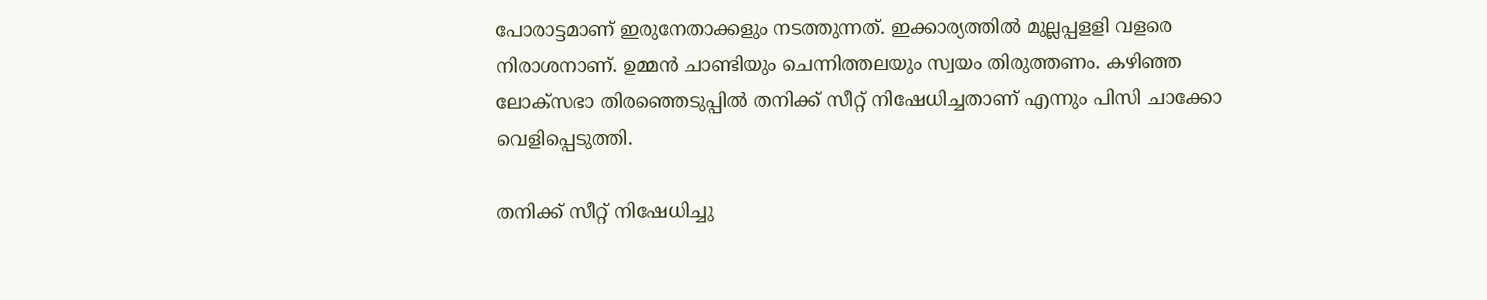പോരാട്ടമാണ് ഇരുനേതാക്കളും നടത്തുന്നത്. ഇക്കാര്യത്തില്‍ മുല്ലപ്പളളി വളരെ നിരാശനാണ്. ഉമ്മന്‍ ചാണ്ടിയും ചെന്നിത്തലയും സ്വയം തിരുത്തണം. കഴിഞ്ഞ ലോക്‌സഭാ തിരഞ്ഞെടുപ്പില്‍ തനിക്ക് സീറ്റ് നിഷേധിച്ചതാണ് എന്നും പിസി ചാക്കോ വെളിപ്പെടുത്തി.

തനിക്ക് സീറ്റ് നിഷേധിച്ചു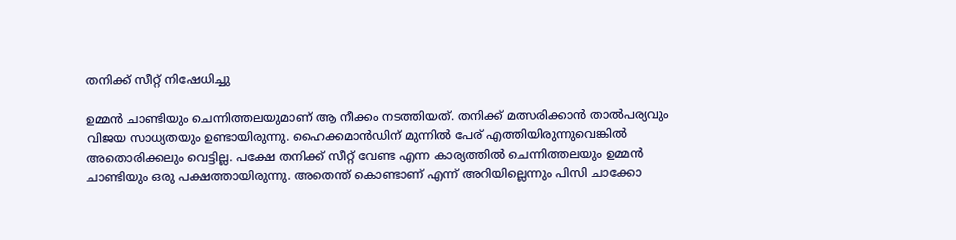തനിക്ക് സീറ്റ് നിഷേധിച്ചു

ഉമ്മന്‍ ചാണ്ടിയും ചെന്നിത്തലയുമാണ് ആ നീക്കം നടത്തിയത്. തനിക്ക് മത്സരിക്കാന്‍ താല്‍പര്യവും വിജയ സാധ്യതയും ഉണ്ടായിരുന്നു. ഹൈക്കമാന്‍ഡിന് മുന്നില്‍ പേര് എത്തിയിരുന്നുവെങ്കില്‍ അതൊരിക്കലും വെട്ടില്ല. പക്ഷേ തനിക്ക് സീറ്റ് വേണ്ട എന്ന കാര്യത്തില്‍ ചെന്നിത്തലയും ഉമ്മന്‍ ചാണ്ടിയും ഒരു പക്ഷത്തായിരുന്നു. അതെന്ത് കൊണ്ടാണ് എന്ന് അറിയില്ലെന്നും പിസി ചാക്കോ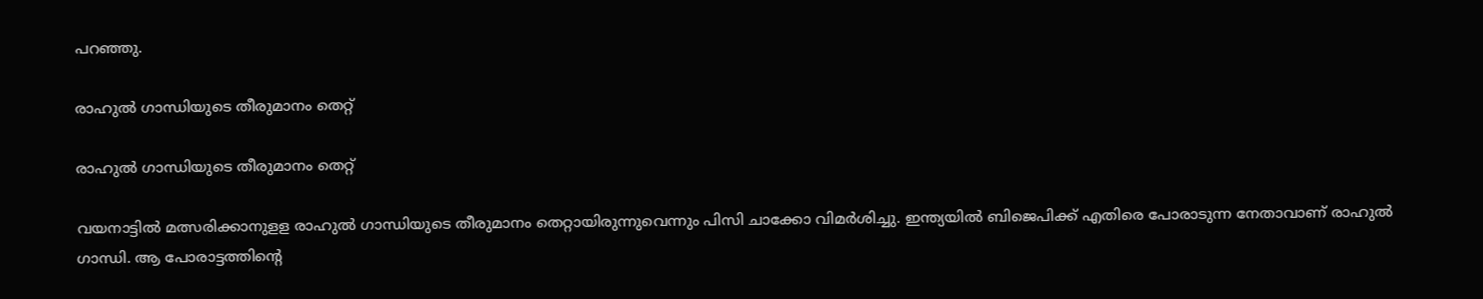പറഞ്ഞു.

രാഹുൽ ഗാന്ധിയുടെ തീരുമാനം തെറ്റ്

രാഹുൽ ഗാന്ധിയുടെ തീരുമാനം തെറ്റ്

വയനാട്ടില്‍ മത്സരിക്കാനുളള രാഹുല്‍ ഗാന്ധിയുടെ തീരുമാനം തെറ്റായിരുന്നുവെന്നും പിസി ചാക്കോ വിമര്‍ശിച്ചു. ഇന്ത്യയില്‍ ബിജെപിക്ക് എതിരെ പോരാടുന്ന നേതാവാണ് രാഹുല്‍ ഗാന്ധി. ആ പോരാട്ടത്തിന്റെ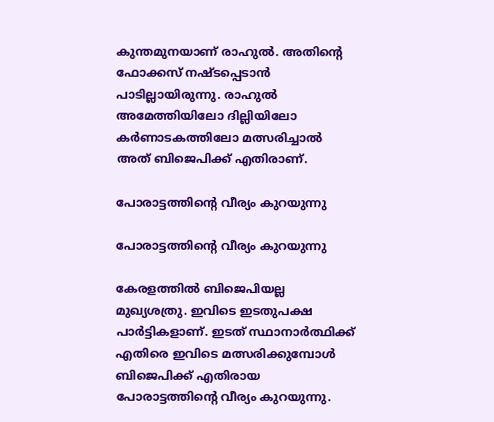കുന്തമുനയാണ് രാഹുല്‍. അതിന്റെ ഫോക്കസ് നഷ്ടപ്പെടാന്‍ പാടില്ലായിരുന്നു. രാഹുല്‍ അമേത്തിയിലോ ദില്ലിയിലോ കര്‍ണാടകത്തിലോ മത്സരിച്ചാല്‍ അത് ബിജെപിക്ക് എതിരാണ്.

പോരാട്ടത്തിന്റെ വീര്യം കുറയുന്നു

പോരാട്ടത്തിന്റെ വീര്യം കുറയുന്നു

കേരളത്തില്‍ ബിജെപിയല്ല മുഖ്യശത്രു. ഇവിടെ ഇടതുപക്ഷ പാര്‍ട്ടികളാണ്. ഇടത് സ്ഥാനാര്‍ത്ഥിക്ക് എതിരെ ഇവിടെ മത്സരിക്കുമ്പോള്‍ ബിജെപിക്ക് എതിരായ പോരാട്ടത്തിന്റെ വീര്യം കുറയുന്നു.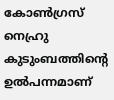കോണ്‍ഗ്രസ് നെഹ്രു കുടുംബത്തിന്റെ ഉല്‍പന്നമാണ്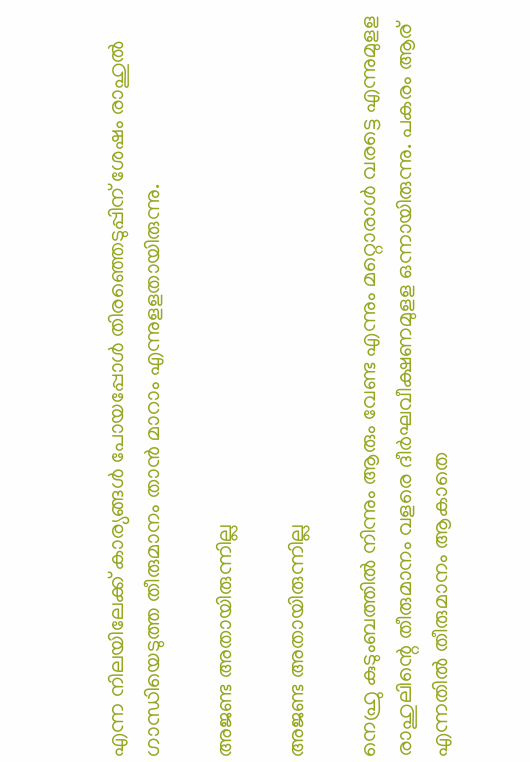എന്ന നിലയിലേക്ക് കാര്യങ്ങള്‍ പോയപ്പോള്‍ തിരഞ്ഞെടുപ്പിന് ശേഷം രാഹുല്‍ ഗാന്ധിയെടുത്ത തീരുമാനം താന്‍ മാറാം എന്നുളളതായിരുന്നു.

അജണ്ട അതായിരുന്നില്ല

അജണ്ട അതായിരുന്നില്ല

നെഹ്രു കുടുംബത്തില്‍ നിന്നും ആരും വേണ്ട എന്നും മറ്റൊരാള്‍ വരട്ടെ എന്നുമുളള രാഹുലിന്റെ തീരുമാനം വളരെ ദീര്‍ഘവീക്ഷണമുളള ഒന്നായിരുന്നു. പകരം ആര് എന്നതില്‍ തീരുമാനം ആകാതെ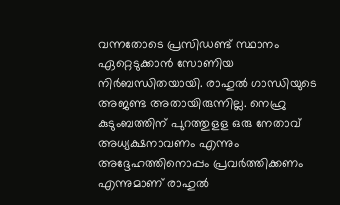വന്നതോടെ പ്രസിഡണ്ട് സ്ഥാനം ഏറ്റെടുക്കാന്‍ സോണിയ നിര്‍ബന്ധിതയായി. രാഹുല്‍ ഗാന്ധിയുടെ അജണ്ട അതായിരുന്നില്ല. നെഹ്രു കുടുംബത്തിന് പുറത്തുളള ഒരു നേതാവ് അധ്യക്ഷനാവണം എന്നും അദ്ദേഹത്തിനൊപ്പം പ്രവര്‍ത്തിക്കണം എന്നുമാണ് രാഹുല്‍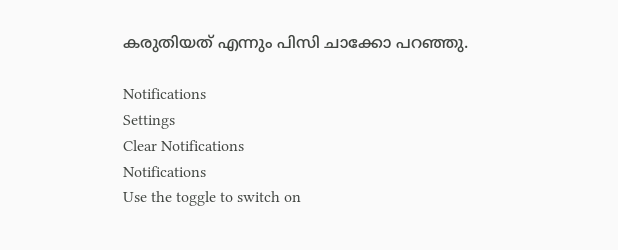കരുതിയത് എന്നും പിസി ചാക്കോ പറഞ്ഞു.

Notifications
Settings
Clear Notifications
Notifications
Use the toggle to switch on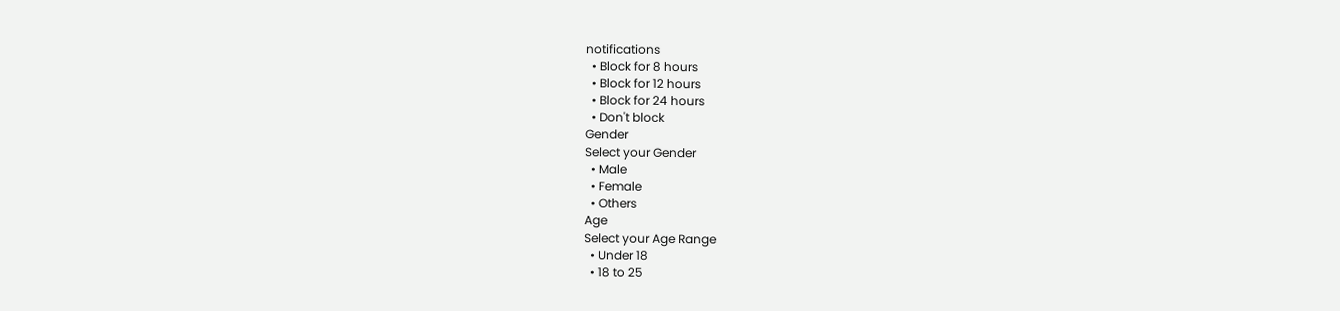notifications
  • Block for 8 hours
  • Block for 12 hours
  • Block for 24 hours
  • Don't block
Gender
Select your Gender
  • Male
  • Female
  • Others
Age
Select your Age Range
  • Under 18
  • 18 to 25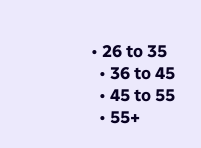• 26 to 35
  • 36 to 45
  • 45 to 55
  • 55+